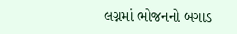લગ્નમાં ભોજનનો બગાડ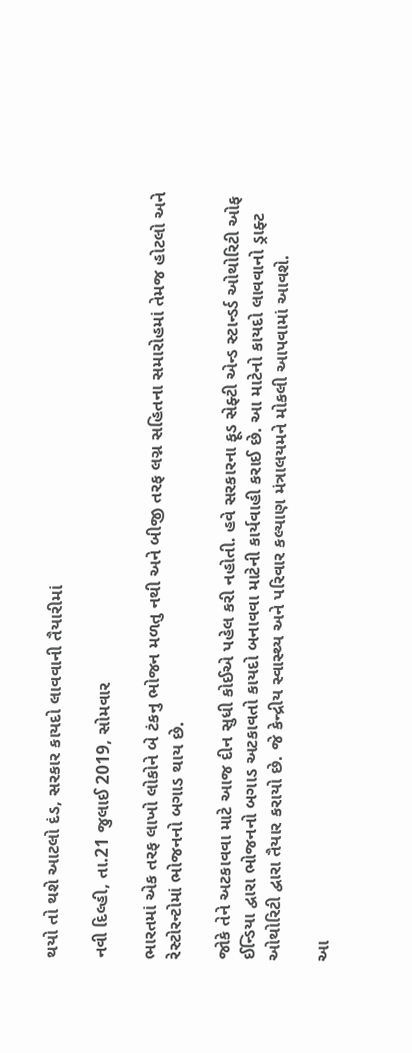થયો તો થશે આટલો દંડ, સરકાર કાયદો લાવવાની તૈયારીમાં

નવી દિલ્હી, તા.21 જુલાઈ 2019, સોમવાર

ભારતમાં એક તરફ લાખો લોકોને બે ટંકનુ ભોજન મળતુ નથી અને બીજી તરફ લગ્ન સહિતના સમારોહમાં તેમજ હોટલો અને રેસ્ટોરન્ટોમાં ભોજનનો બગાડ થાય છે.

જોકે તેને અટકાવવા માટે આજ દીન સુધી કોઈએ પહેલ કરી નહોતી. હવે સરકારના ફૂડ સેફ્ટી એન્ડ સ્ટાન્ડર્ડ ઓથોરિટી ઓફ ઈન્ડિયા દ્વારા ભોજનનો બગાડ અટકાવતો કાયદો બનાવવા માટેની કાર્યવાહી કરાઈ છે. આ માટેનો કાયદો લાવવાનો ડ્રાફ્ટ ઓથોરિટી દ્વારા તૈયાર કરાયો છે. જે કેન્દ્રીય સ્વાસ્થ્ય અને પરિવાર કલ્યાણ મંત્રાલયમને મોકલી આપવામાં આવશે.

આ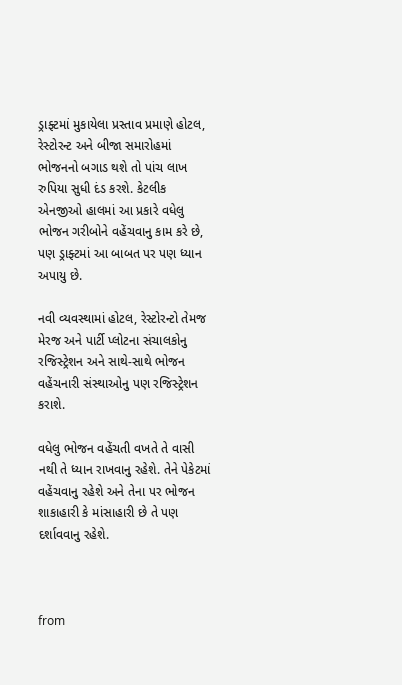ડ્રાફ્ટમાં મુકાયેલા પ્રસ્તાવ પ્રમાણે હોટલ, રેસ્ટોરન્ટ અને બીજા સમારોહમાં ભોજનનો બગાડ થશે તો પાંચ લાખ રુપિયા સુધી દંડ કરશે. કેટલીક એનજીઓ હાલમાં આ પ્રકારે વધેલુ ભોજન ગરીબોને વહેંચવાનુ કામ કરે છે, પણ ડ્રાફ્ટમાં આ બાબત પર પણ ધ્યાન અપાયુ છે.

નવી વ્યવસ્થામાં હોટલ, રેસ્ટોરન્ટો તેમજ મેરજ અને પાર્ટી પ્લોટના સંચાલકોનુ રજિસ્ટ્રેશન અને સાથે-સાથે ભોજન વહેંચનારી સંસ્થાઓનુ પણ રજિસ્ટ્રેશન કરાશે.

વધેલુ ભોજન વહેંચતી વખતે તે વાસી  નથી તે ધ્યાન રાખવાનુ રહેશે. તેને પેકેટમાં વહેંચવાનુ રહેશે અને તેના પર ભોજન શાકાહારી કે માંસાહારી છે તે પણ દર્શાવવાનુ રહેશે.



from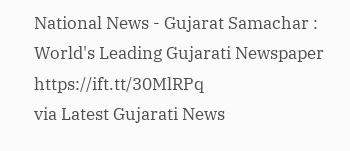National News - Gujarat Samachar : World's Leading Gujarati Newspaper https://ift.tt/30MlRPq
via Latest Gujarati News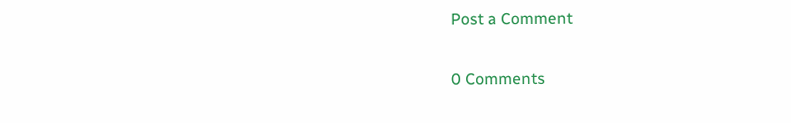Post a Comment

0 Comments